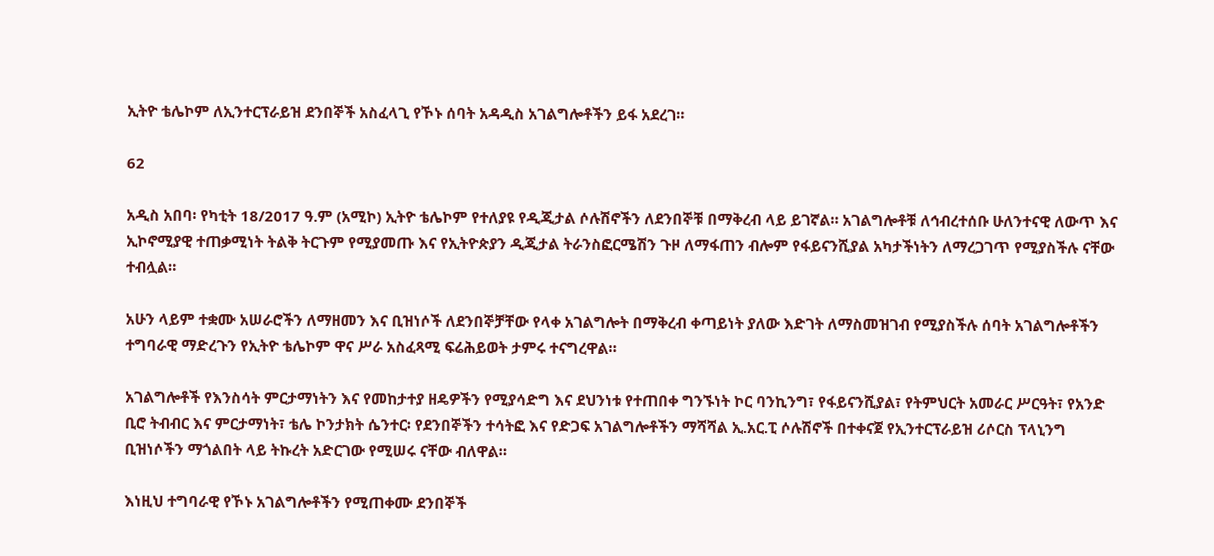ኢትዮ ቴሌኮም ለኢንተርፕራይዝ ደንበኞች አስፈላጊ የኾኑ ሰባት አዳዲስ አገልግሎቶችን ይፋ አደረገ።

62

አዲስ አበባ፡ የካቲት 18/2017 ዓ.ም (አሚኮ) ኢትዮ ቴሌኮም የተለያዩ የዲጂታል ሶሉሽኖችን ለደንበኞቹ በማቅረብ ላይ ይገኛል። አገልግሎቶቹ ለኅብረተሰቡ ሁለንተናዊ ለውጥ እና ኢኮኖሚያዊ ተጠቃሚነት ትልቅ ትርጉም የሚያመጡ እና የኢትዮጵያን ዲጂታል ትራንስፎርሜሽን ጉዞ ለማፋጠን ብሎም የፋይናንሺያል አካታችነትን ለማረጋገጥ የሚያስችሉ ናቸው ተብሏል።

አሁን ላይም ተቋሙ አሠራሮችን ለማዘመን እና ቢዝነሶች ለደንበኞቻቸው የላቀ አገልግሎት በማቅረብ ቀጣይነት ያለው እድገት ለማስመዝገብ የሚያስችሉ ሰባት አገልግሎቶችን ተግባራዊ ማድረጉን የኢትዮ ቴሌኮም ዋና ሥራ አስፈጻሚ ፍሬሕይወት ታምሩ ተናግረዋል።

አገልግሎቶች የእንስሳት ምርታማነትን እና የመከታተያ ዘዴዎችን የሚያሳድግ እና ደህንነቱ የተጠበቀ ግንኙነት ኮር ባንኪንግ፣ የፋይናንሺያል፣ የትምህርት አመራር ሥርዓት፣ የአንድ ቢሮ ትብብር እና ምርታማነት፣ ቴሌ ኮንታክት ሴንተር፡ የደንበኞችን ተሳትፎ እና የድጋፍ አገልግሎቶችን ማሻሻል ኢ.አር.ፒ ሶሉሽኖች በተቀናጀ የኢንተርፕራይዝ ሪሶርስ ፕላኒንግ ቢዝነሶችን ማጎልበት ላይ ትኩረት አድርገው የሚሠሩ ናቸው ብለዋል።

እነዚህ ተግባራዊ የኾኑ አገልግሎቶችን የሚጠቀሙ ደንበኞች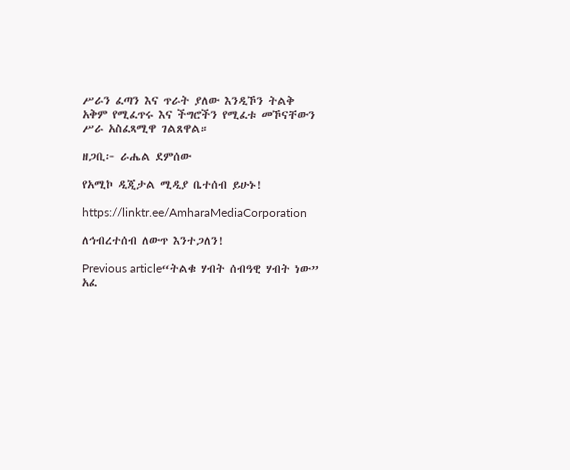ሥራን ፈጣን እና ጥራት ያለው እንዲኾን ትልቅ አቅም የሚፈጥሩ እና ችግሮችን የሚፈቱ መኾናቸውን ሥራ አስፈጻሚዋ ገልጸዋል።

ዘጋቢ፦ ራሔል ደምሰው

የአሚኮ ዲጂታል ሚዲያ ቤተሰብ ይሁኑ!

https://linktr.ee/AmharaMediaCorporation

ለኅብረተሰብ ለውጥ እንተጋለን!

Previous article“ትልቁ ሃብት ሰብዓዊ ሃብት ነው” አፈ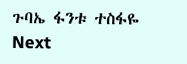ጉባኤ ፋንቱ ተስፋዬ
Next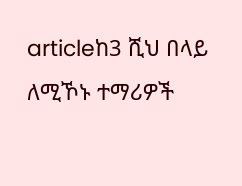articleከ3 ሺህ በላይ ለሚኾኑ ተማሪዎች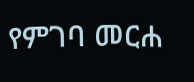የምገባ መርሐ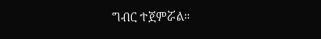ግብር ተጀምሯል።